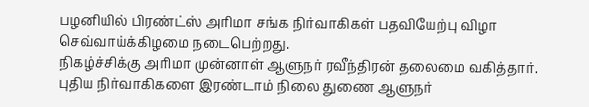பழனியில் பிரண்ட்ஸ் அரிமா சங்க நிர்வாகிகள் பதவியேற்பு விழா செவ்வாய்க்கிழமை நடைபெற்றது.
நிகழ்ச்சிக்கு அரிமா முன்னாள் ஆளுநர் ரவீந்திரன் தலைமை வகித்தார். புதிய நிர்வாகிகளை இரண்டாம் நிலை துணை ஆளுநர்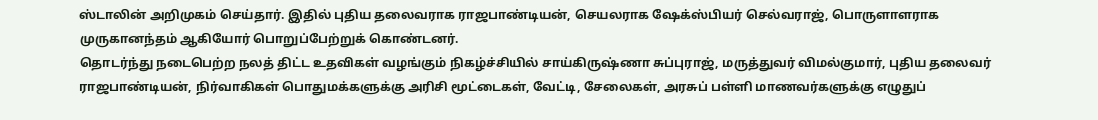ஸ்டாலின் அறிமுகம் செய்தார். இதில் புதிய தலைவராக ராஜபாண்டியன், செயலராக ஷேக்ஸ்பியர் செல்வராஜ், பொருளாளராக முருகானந்தம் ஆகியோர் பொறுப்பேற்றுக் கொண்டனர்.
தொடர்ந்து நடைபெற்ற நலத் திட்ட உதவிகள் வழங்கும் நிகழ்ச்சியில் சாய்கிருஷ்ணா சுப்புராஜ், மருத்துவர் விமல்குமார், புதிய தலைவர் ராஜபாண்டியன், நிர்வாகிகள் பொதுமக்களுக்கு அரிசி மூட்டைகள், வேட்டி, சேலைகள், அரசுப் பள்ளி மாணவர்களுக்கு எழுதுப்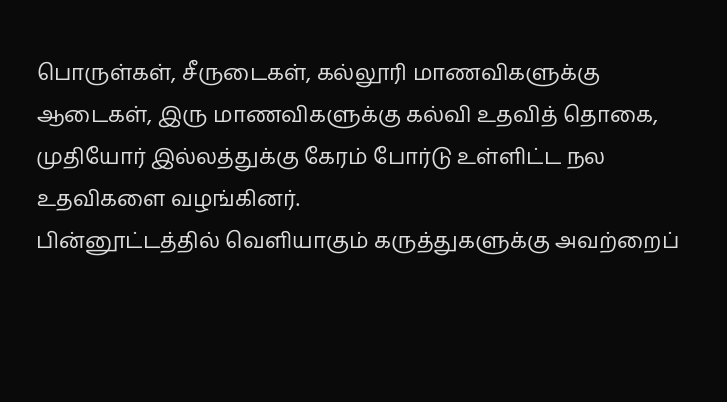பொருள்கள், சீருடைகள், கல்லூரி மாணவிகளுக்கு ஆடைகள், இரு மாணவிகளுக்கு கல்வி உதவித் தொகை, முதியோர் இல்லத்துக்கு கேரம் போர்டு உள்ளிட்ட நல உதவிகளை வழங்கினர்.
பின்னூட்டத்தில் வெளியாகும் கருத்துகளுக்கு அவற்றைப்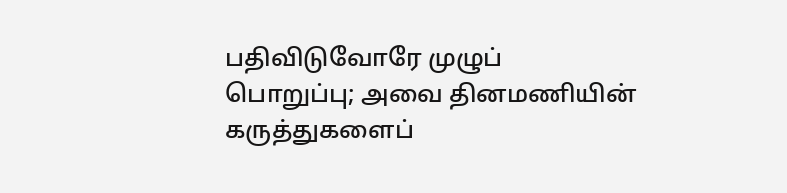பதிவிடுவோரே முழுப் பொறுப்பு; அவை தினமணியின் கருத்துகளைப்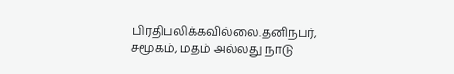பிரதிபலிக்கவில்லை.தனிநபர், சமூகம், மதம் அல்லது நாடு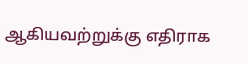ஆகியவற்றுக்கு எதிராக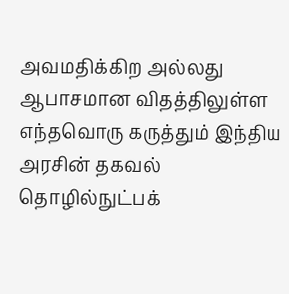அவமதிக்கிற அல்லது ஆபாசமான விதத்திலுள்ள எந்தவொரு கருத்தும் இந்திய அரசின் தகவல் தொழில்நுட்பக்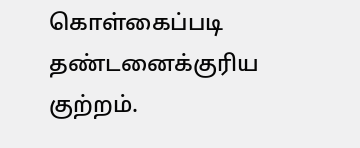கொள்கைப்படி தண்டனைக்குரிய குற்றம்.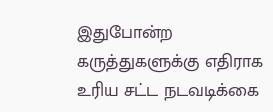இதுபோன்ற கருத்துகளுக்கு எதிராக உரிய சட்ட நடவடிக்கை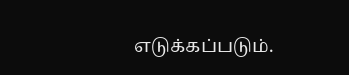எடுக்கப்படும்.